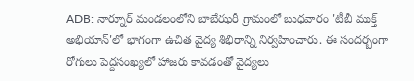ADB: నార్నూర్ మండలంలోని బాబేఝరీ గ్రామంలో బుధవారం 'టీబీ ముక్త్ అభియాన్'లో భాగంగా ఉచిత వైద్య శిభిరాన్ని నిర్వహించారు. ఈ సందర్బంగా రోగులు పెద్దసంఖ్యలో హాజరు కావడంతో వైద్యలు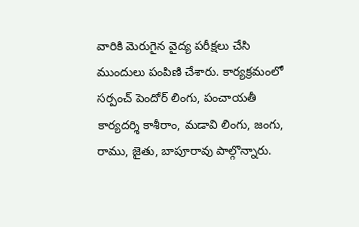వారికి మెరుగైన వైద్య పరీక్షలు చేసి ముందులు పంపిణి చేశారు. కార్యక్రమంలో సర్పంచ్ పెందోర్ లింగు, పంచాయతీ కార్యదర్శి కాశీరాం, మడావి లింగు, జంగు, రాము, జైతు, బాపూరావు పాల్గొన్నారు.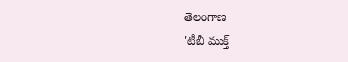తెలంగాణ
'టీబీ ముక్త్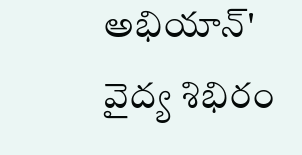అభియాన్' వైద్య శిభిరం